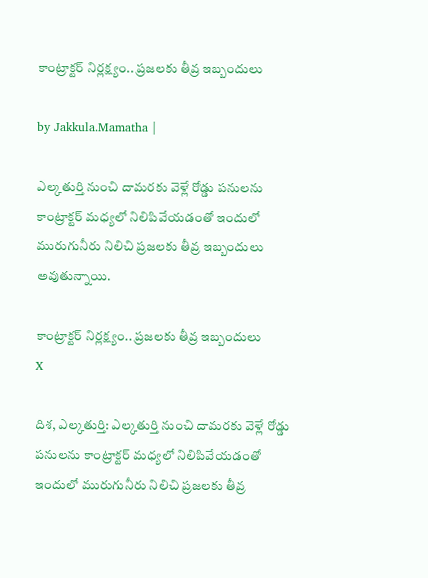కాంట్రాక్టర్ నిర్లక్ష్యం.. ప్రజలకు తీవ్ర ఇబ్బందులు

by Jakkula.Mamatha |

ఎల్కతుర్తి నుంచి దామరకు వెళ్లే రోడ్డు పనులను కాంట్రాక్టర్ మధ్యలో నిలిపివేయడంతో ఇందులో మురుగునీరు నిలిచి ప్రజలకు తీవ్ర ఇబ్బందులు అవుతున్నాయి.

కాంట్రాక్టర్ నిర్లక్ష్యం.. ప్రజలకు తీవ్ర ఇబ్బందులు
X

దిశ, ఎల్కతుర్తి: ఎల్కతుర్తి నుంచి దామరకు వెళ్లే రోడ్డు పనులను కాంట్రాక్టర్ మధ్యలో నిలిపివేయడంతో ఇందులో మురుగునీరు నిలిచి ప్రజలకు తీవ్ర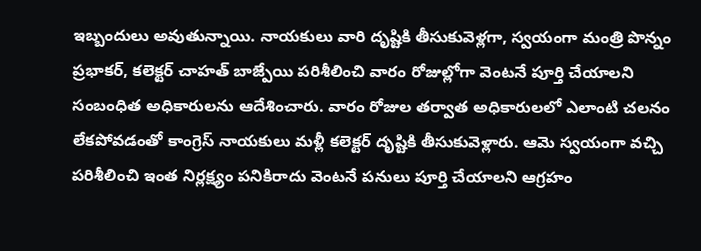ఇబ్బందులు అవుతున్నాయి. నాయకులు వారి దృష్టికి తీసుకువెళ్లగా, స్వయంగా మంత్రి పొన్నం ప్రభాకర్, కలెక్టర్ చాహత్ బాజ్పేయి పరిశీలించి వారం రోజుల్లోగా వెంటనే పూర్తి చేయాలని సంబంధిత అధికారులను ఆదేశించారు. వారం రోజుల తర్వాత అధికారులలో ఎలాంటి చలనం లేకపోవడంతో కాంగ్రెస్ నాయకులు మళ్లీ కలెక్టర్ దృష్టికి తీసుకువెళ్లారు. ఆమె స్వయంగా వచ్చి పరిశీలించి ఇంత నిర్లక్ష్యం పనికిరాదు వెంటనే పనులు పూర్తి చేయాలని ఆగ్రహం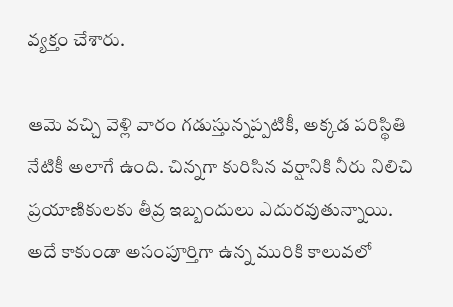వ్యక్తం చేశారు.

ఆమె వచ్చి వెళ్లి వారం గడుస్తున్నప్పటికీ, అక్కడ పరిస్థితి నేటికీ అలాగే ఉంది. చిన్నగా కురిసిన వర్షానికి నీరు నిలిచి ప్రయాణికులకు తీవ్ర ఇబ్బందులు ఎదురవుతున్నాయి. అదే కాకుండా అసంపూర్తిగా ఉన్న మురికి కాలువలో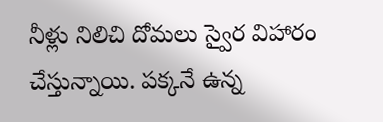నీళ్లు నిలిచి దోమలు స్వైర విహారం చేస్తున్నాయి. పక్కనే ఉన్న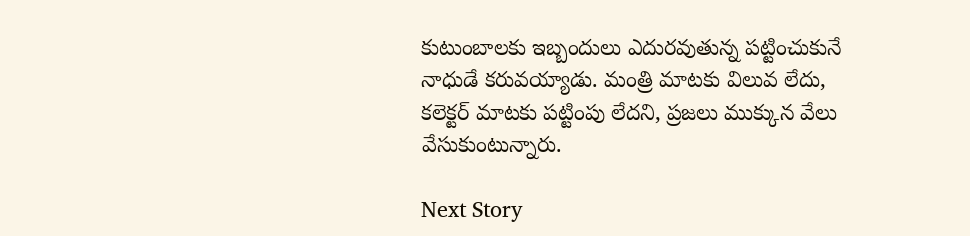కుటుంబాలకు ఇబ్బందులు ఎదురవుతున్న పట్టించుకునే నాధుడే కరువయ్యాడు. మంత్రి మాటకు విలువ లేదు, కలెక్టర్ మాటకు పట్టింపు లేదని, ప్రజలు ముక్కున వేలు వేసుకుంటున్నారు.

Next Story